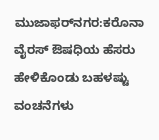ಮುಜಾಫರ್‌ನಗರ:ಕರೊನಾ ವೈರಸ್ ಔಷಧಿಯ ಹೆಸರು ಹೇಳಿಕೊಂಡು ಬಹಳಷ್ಟು ವಂಚನೆಗಳು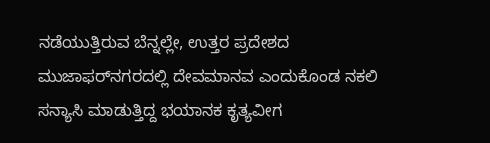ನಡೆಯುತ್ತಿರುವ ಬೆನ್ನಲ್ಲೇ, ಉತ್ತರ ಪ್ರದೇಶದ ಮುಜಾಫರ್‌ನಗರದಲ್ಲಿ ದೇವಮಾನವ ಎಂದುಕೊಂಡ ನಕಲಿ ಸನ್ಯಾಸಿ ಮಾಡುತ್ತಿದ್ದ ಭಯಾನಕ ಕೃತ್ಯವೀಗ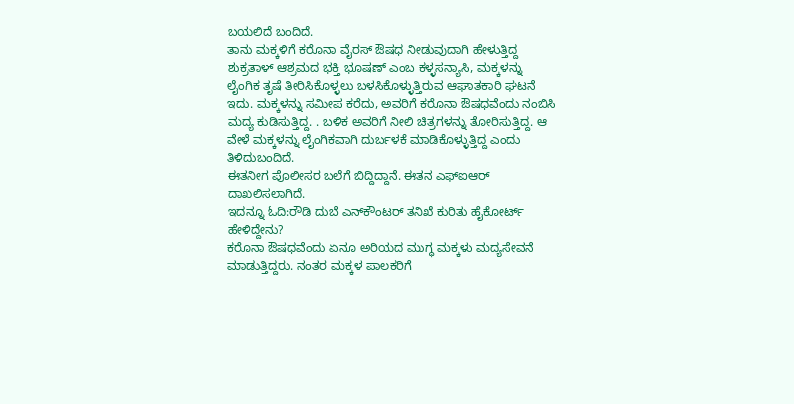ಬಯಲಿದೆ ಬಂದಿದೆ.
ತಾನು ಮಕ್ಕಳಿಗೆ ಕರೊನಾ ವೈರಸ್‌ ಔಷಧ ನೀಡುವುದಾಗಿ ಹೇಳುತ್ತಿದ್ದ ಶುಕ್ರತಾಳ್‌ ಆಶ್ರಮದ ಭಕ್ತಿ ಭೂಷಣ್‌ ಎಂಬ ಕಳ್ಳಸನ್ಯಾಸಿ, ಮಕ್ಕಳನ್ನು ಲೈಂಗಿಕ ತೃಷೆ ತೀರಿಸಿಕೊಳ್ಳಲು ಬಳಸಿಕೊಳ್ಳುತ್ತಿರುವ ಆಘಾತಕಾರಿ ಘಟನೆ ಇದು. ಮಕ್ಕಳನ್ನು ಸಮೀಪ ಕರೆದು, ಅವರಿಗೆ ಕರೊನಾ ಔಷಧವೆಂದು ನಂಬಿಸಿ ಮದ್ಯ ಕುಡಿಸುತ್ತಿದ್ದ. . ಬಳಿಕ ಅವರಿಗೆ ನೀಲಿ ಚಿತ್ರಗಳನ್ನು ತೋರಿಸುತ್ತಿದ್ದ. ಆ ವೇಳೆ ಮಕ್ಕಳನ್ನು ಲೈಂಗಿಕವಾಗಿ ದುರ್ಬಳಕೆ ಮಾಡಿಕೊಳ್ಳುತ್ತಿದ್ದ ಎಂದು ತಿಳಿದುಬಂದಿದೆ.
ಈತನೀಗ ಪೊಲೀಸರ ಬಲೆಗೆ ಬಿದ್ದಿದ್ದಾನೆ. ಈತನ ಎಫ್‌ಐಆರ್‌ ದಾಖಲಿಸಲಾಗಿದೆ.
ಇದನ್ನೂ ಓದಿ:ರೌಡಿ ದುಬೆ ಎನ್‌ಕೌಂಟರ್‌ ತನಿಖೆ ಕುರಿತು ಹೈಕೋರ್ಟ್‌ ಹೇಳಿದ್ದೇನು?
ಕರೊನಾ ಔಷಧವೆಂದು ಏನೂ ಅರಿಯದ ಮುಗ್ಧ ಮಕ್ಕಳು ಮದ್ಯಸೇವನೆ ಮಾಡುತ್ತಿದ್ದರು. ನಂತರ ಮಕ್ಕಳ ಪಾಲಕರಿಗೆ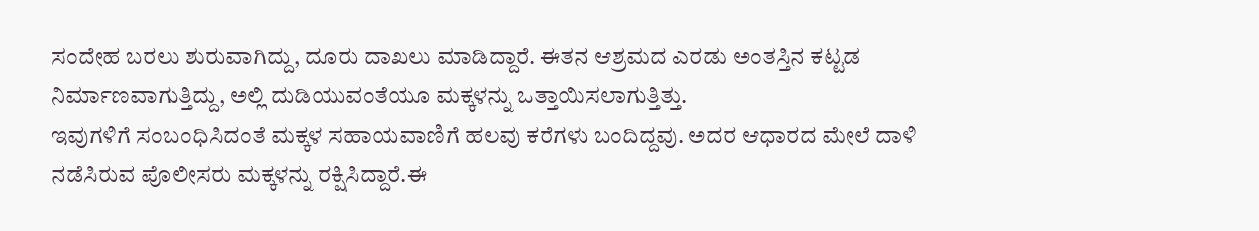ಸಂದೇಹ ಬರಲು ಶುರುವಾಗಿದ್ದು, ದೂರು ದಾಖಲು ಮಾಡಿದ್ದಾರೆ. ಈತನ ಆಶ್ರಮದ ಎರಡು ಅಂತಸ್ತಿನ ಕಟ್ಟಡ ನಿರ್ಮಾಣವಾಗುತ್ತಿದ್ದು, ಅಲ್ಲಿ ದುಡಿಯುವಂತೆಯೂ ಮಕ್ಕಳನ್ನು ಒತ್ತಾಯಿಸಲಾಗುತ್ತಿತ್ತು.
ಇವುಗಳಿಗೆ ಸಂಬಂಧಿಸಿದಂತೆ ಮಕ್ಕಳ ಸಹಾಯವಾಣಿಗೆ ಹಲವು ಕರೆಗಳು ಬಂದಿದ್ದವು. ಅದರ ಆಧಾರದ ಮೇಲೆ ದಾಳಿ ನಡೆಸಿರುವ ಪೊಲೀಸರು ಮಕ್ಕಳನ್ನು ರಕ್ಷಿಸಿದ್ದಾರೆ.ಈ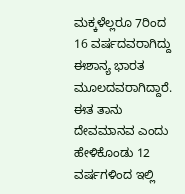ಮಕ್ಕಳೆಲ್ಲರೂ 7ರಿಂದ 16 ವರ್ಷದವರಾಗಿದ್ದು ಈಶಾನ್ಯ ಭಾರತ ಮೂಲದವರಾಗಿದ್ದಾರೆ. ಈತ ತಾನು ದೇವಮಾನವ ಎಂದು ಹೇಳಿಕೊಂಡು 12 ವರ್ಷಗಳಿಂದ ಇಲ್ಲಿ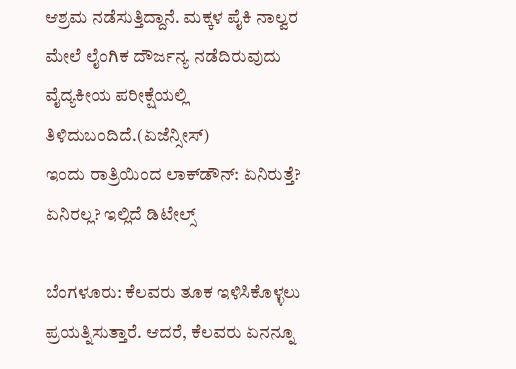ಆಶ್ರಮ ನಡೆಸುತ್ತಿದ್ದಾನೆ. ಮಕ್ಕಳ ಪೈಕಿ ನಾಲ್ವರ ಮೇಲೆ ಲೈಂಗಿಕ ದೌರ್ಜನ್ಯ ನಡೆದಿರುವುದು ವೈದ್ಯಕೀಯ ಪರೀಕ್ಷೆಯಲ್ಲಿ ತಿಳಿದುಬಂದಿದೆ.(ಏಜೆನ್ಸೀಸ್‌)
ಇಂದು ರಾತ್ರಿಯಿಂದ ಲಾಕ್‌ಡೌನ್‌: ಏನಿರುತ್ತೆ? ಏನಿರಲ್ಲ? ಇಲ್ಲಿದೆ ಡಿಟೇಲ್ಸ್‌

ಬೆಂಗಳೂರು: ಕೆಲವರು ತೂಕ ಇಳಿಸಿಕೊಳ್ಳಲು ಪ್ರಯತ್ನಿಸುತ್ತಾರೆ. ಆದರೆ, ಕೆಲವರು ಏನನ್ನೂ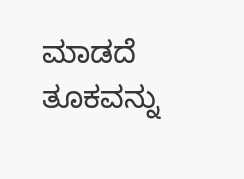ಮಾಡದೆ ತೂಕವನ್ನು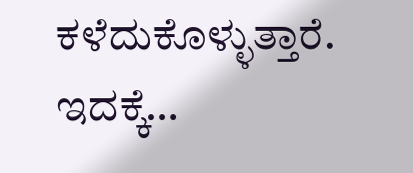ಕಳೆದುಕೊಳ್ಳುತ್ತಾರೆ. ಇದಕ್ಕೆ…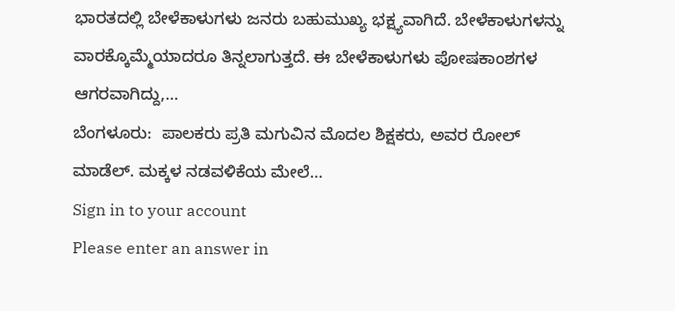ಭಾರತದಲ್ಲಿ ಬೇಳೆಕಾಳುಗಳು ಜನರು ಬಹುಮುಖ್ಯ ಭಕ್ಷ್ಯವಾಗಿದೆ. ಬೇಳೆಕಾಳುಗಳನ್ನು ವಾರಕ್ಕೊಮ್ಮೆಯಾದರೂ ತಿನ್ನಲಾಗುತ್ತದೆ. ಈ ಬೇಳೆಕಾಳುಗಳು ಪೋಷಕಾಂಶಗಳ ಆಗರವಾಗಿದ್ದು,…
ಬೆಂಗಳೂರು:  ಪಾಲಕರು ಪ್ರತಿ ಮಗುವಿನ ಮೊದಲ ಶಿಕ್ಷಕರು, ಅವರ ರೋಲ್ ಮಾಡೆಲ್. ಮಕ್ಕಳ ನಡವಳಿಕೆಯ ಮೇಲೆ…
Sign in to your account
Please enter an answer in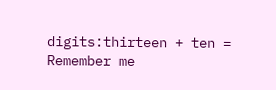digits:thirteen + ten =
Remember me